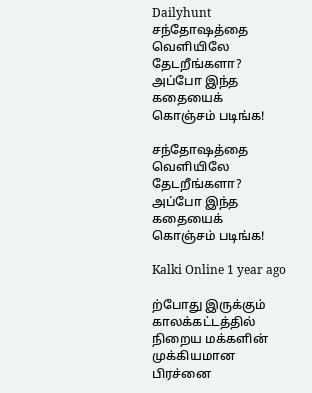Dailyhunt
சந்தோஷத்தை வெளியிலே தேடறீங்களா? அப்போ இந்த கதையைக் கொஞ்சம் படிங்க!

சந்தோஷத்தை வெளியிலே தேடறீங்களா? அப்போ இந்த கதையைக் கொஞ்சம் படிங்க!

Kalki Online 1 year ago

ற்போது இருக்கும் காலக்கட்டத்தில் நிறைய மக்களின் முக்கியமான பிரச்னை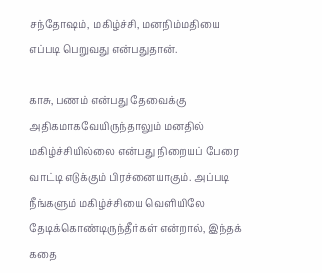சந்தோஷம், மகிழ்ச்சி, மனநிம்மதியை எப்படி பெறுவது என்பதுதான்.

காசு, பணம் என்பது தேவைக்கு அதிகமாகவேயிருந்தாலும் மனதில் மகிழ்ச்சியில்லை என்பது நிறையப் பேரை வாட்டி எடுக்கும் பிரச்னையாகும். அப்படி நீங்களும் மகிழ்ச்சியை வெளியிலே தேடிக்கொண்டிருந்தீர்கள் என்றால், இந்தக் கதை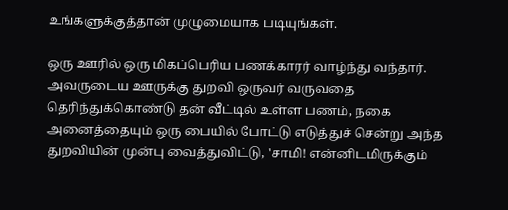உங்களுக்குத்தான் முழுமையாக படியுங்கள்.

ஒரு ஊரில் ஒரு மிகப்பெரிய பணக்காரர் வாழ்ந்து வந்தார். அவருடைய ஊருக்கு துறவி ஒருவர் வருவதை தெரிந்துக்கொண்டு தன் வீட்டில் உள்ள பணம், நகை அனைத்தையும் ஒரு பையில் போட்டு எடுத்துச் சென்று அந்த துறவியின் முன்பு வைத்துவிட்டு, 'சாமி! என்னிடமிருக்கும்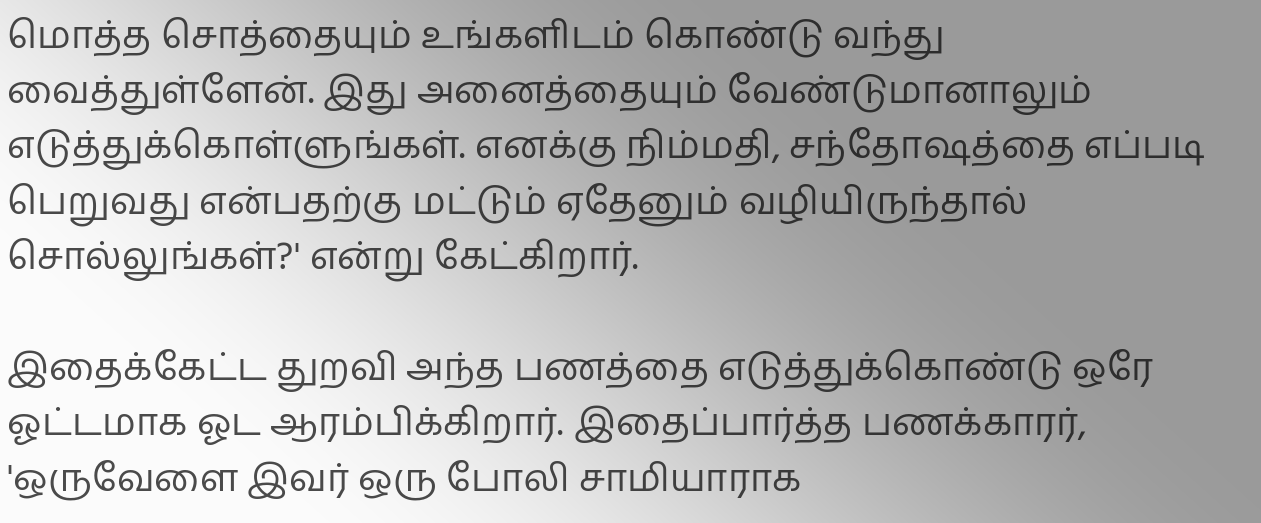மொத்த சொத்தையும் உங்களிடம் கொண்டு வந்து வைத்துள்ளேன். இது அனைத்தையும் வேண்டுமானாலும் எடுத்துக்கொள்ளுங்கள். எனக்கு நிம்மதி, சந்தோஷத்தை எப்படி பெறுவது என்பதற்கு மட்டும் ஏதேனும் வழியிருந்தால் சொல்லுங்கள்?' என்று கேட்கிறார்.

இதைக்கேட்ட துறவி அந்த பணத்தை எடுத்துக்கொண்டு ஒரே ஓட்டமாக ஓட ஆரம்பிக்கிறார். இதைப்பார்த்த பணக்காரர், 'ஒருவேளை இவர் ஒரு போலி சாமியாராக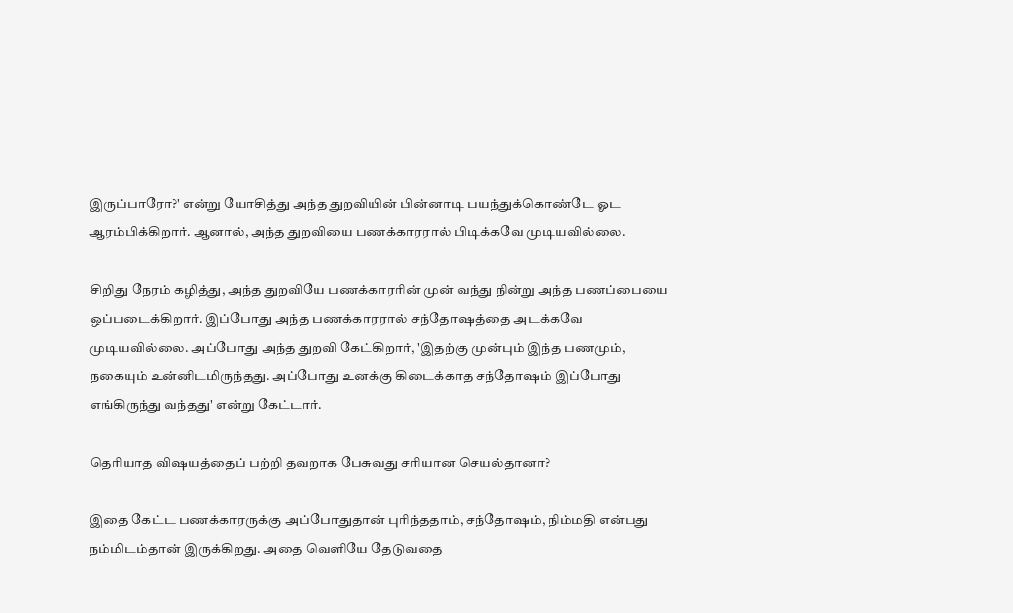இருப்பாரோ?' என்று யோசித்து அந்த துறவியின் பின்னாடி பயந்துக்கொண்டே ஓட ஆரம்பிக்கிறார். ஆனால், அந்த துறவியை பணக்காரரால் பிடிக்கவே முடியவில்லை.

சிறிது நேரம் கழித்து, அந்த துறவியே பணக்காரரின் முன் வந்து நின்று அந்த பணப்பையை ஒப்படைக்கிறார். இப்போது அந்த பணக்காரரால் சந்தோஷத்தை அடக்கவே முடியவில்லை. அப்போது அந்த துறவி கேட்கிறார், 'இதற்கு முன்பும் இந்த பணமும், நகையும் உன்னிடமிருந்தது. அப்போது உனக்கு கிடைக்காத சந்தோஷம் இப்போது எங்கிருந்து வந்தது' என்று கேட்டார்.

தெரியாத விஷயத்தைப் பற்றி தவறாக பேசுவது சரியான செயல்தானா?

இதை கேட்ட பணக்காரருக்கு அப்போதுதான் புரிந்ததாம், சந்தோஷம், நிம்மதி என்பது நம்மிடம்தான் இருக்கிறது. அதை வெளியே தேடுவதை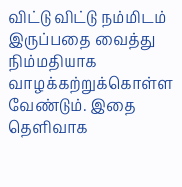விட்டு விட்டு நம்மிடம் இருப்பதை வைத்து நிம்மதியாக வாழக்கற்றுக்கொள்ள வேண்டும். இதை தெளிவாக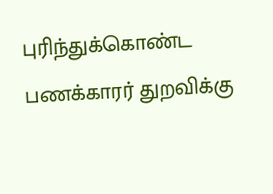புரிந்துக்கொண்ட பணக்காரர் துறவிக்கு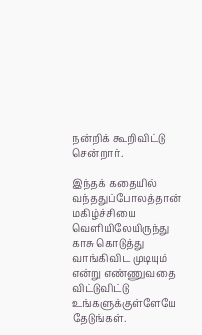நன்றிக் கூறிவிட்டு சென்றார்.

இந்தக் கதையில் வந்ததுப்போலத்தான் மகிழ்ச்சியை வெளியிலேயிருந்து காசு கொடுத்து வாங்கிவிட முடியும் என்று எண்ணுவதை விட்டுவிட்டு உங்களுக்குள்ளேயே தேடுங்கள்.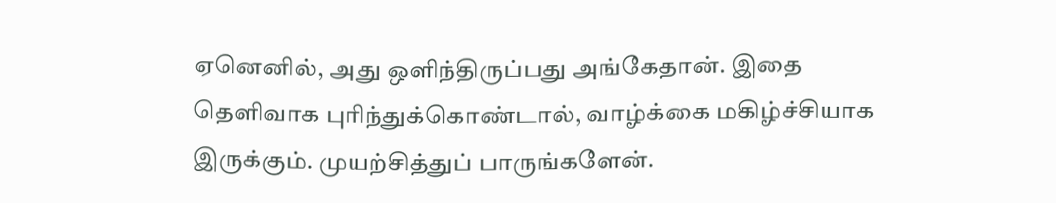ஏனெனில், அது ஒளிந்திருப்பது அங்கேதான். இதை தெளிவாக புரிந்துக்கொண்டால், வாழ்க்கை மகிழ்ச்சியாக இருக்கும். முயற்சித்துப் பாருங்களேன்.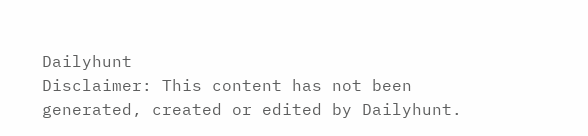Dailyhunt
Disclaimer: This content has not been generated, created or edited by Dailyhunt.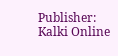Publisher: Kalki Online